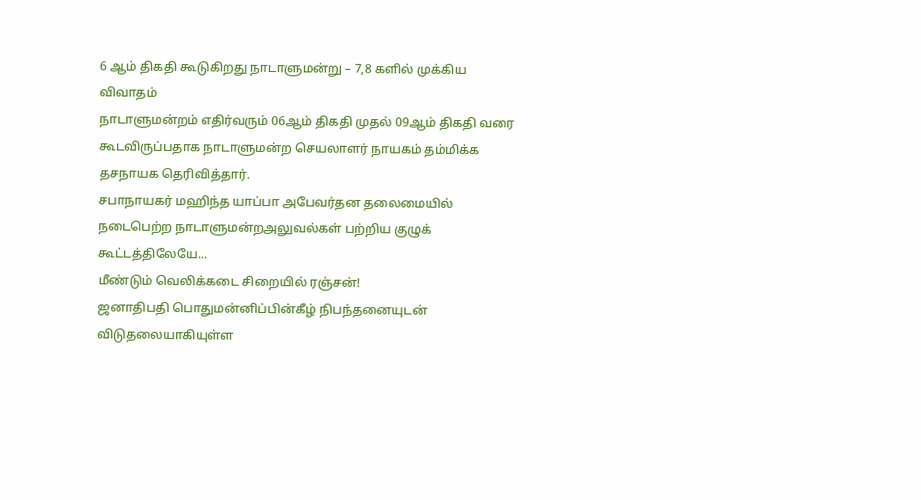6 ஆம் திகதி கூடுகிறது நாடாளுமன்று – 7,8 களில் முக்கிய விவாதம்
நாடாளுமன்றம் எதிர்வரும் 06ஆம் திகதி முதல் 09ஆம் திகதி வரை கூடவிருப்பதாக நாடாளுமன்ற செயலாளர் நாயகம் தம்மிக்க தசநாயக தெரிவித்தார்.
சபாநாயகர் மஹிந்த யாப்பா அபேவர்தன தலைமையில் நடைபெற்ற நாடாளுமன்றஅலுவல்கள் பற்றிய குழுக் கூட்டத்திலேயே...
மீண்டும் வெலிக்கடை சிறையில் ரஞ்சன்!
ஜனாதிபதி பொதுமன்னிப்பின்கீழ் நிபந்தனையுடன் விடுதலையாகியுள்ள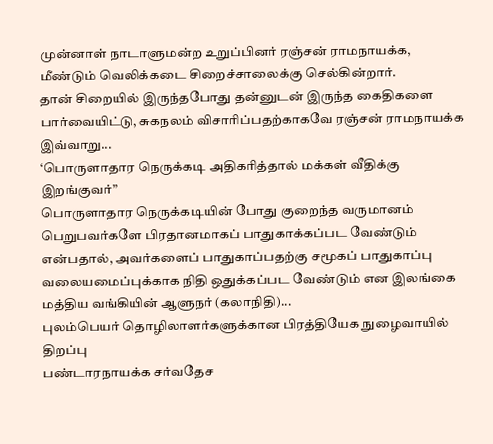முன்னாள் நாடாளுமன்ற உறுப்பினர் ரஞ்சன் ராமநாயக்க, மீண்டும் வெலிக்கடை சிறைச்சாலைக்கு செல்கின்றார்.
தான் சிறையில் இருந்தபோது தன்னுடன் இருந்த கைதிகளை பார்வையிட்டு, சுகநலம் விசாரிப்பதற்காகவே ரஞ்சன் ராமநாயக்க இவ்வாறு...
‘பொருளாதார நெருக்கடி அதிகரித்தால் மக்கள் வீதிக்கு இறங்குவர்”
பொருளாதார நெருக்கடியின் போது குறைந்த வருமானம் பெறுபவர்களே பிரதானமாகப் பாதுகாக்கப்பட வேண்டும் என்பதால், அவர்களைப் பாதுகாப்பதற்கு சமூகப் பாதுகாப்பு வலையமைப்புக்காக நிதி ஒதுக்கப்பட வேண்டும் என இலங்கை மத்திய வங்கியின் ஆளுநர் (கலாநிதி)...
புலம்பெயர் தொழிலாளர்களுக்கான பிரத்தியேக நுழைவாயில் திறப்பு
பண்டாரநாயக்க சர்வதேச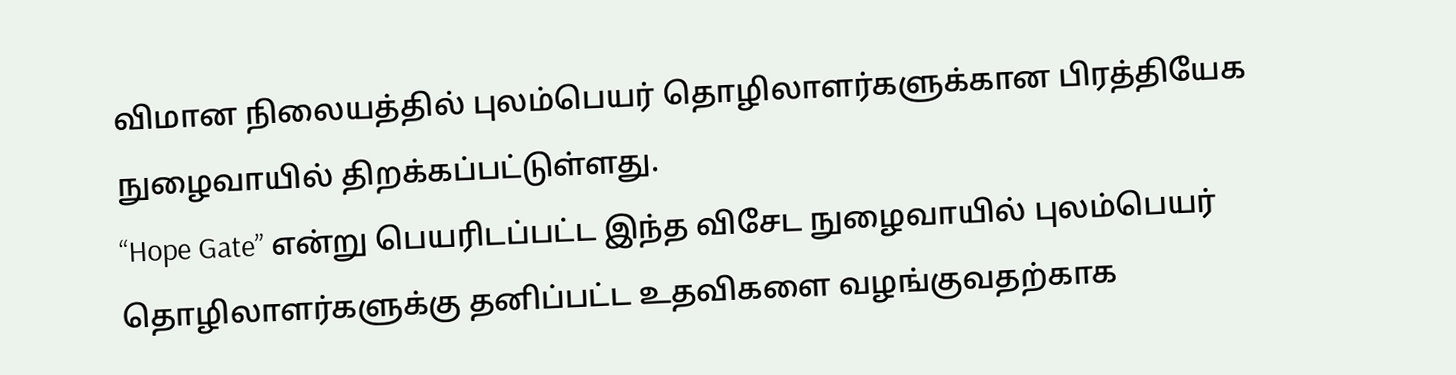விமான நிலையத்தில் புலம்பெயர் தொழிலாளர்களுக்கான பிரத்தியேக நுழைவாயில் திறக்கப்பட்டுள்ளது.
“Hope Gate” என்று பெயரிடப்பட்ட இந்த விசேட நுழைவாயில் புலம்பெயர் தொழிலாளர்களுக்கு தனிப்பட்ட உதவிகளை வழங்குவதற்காக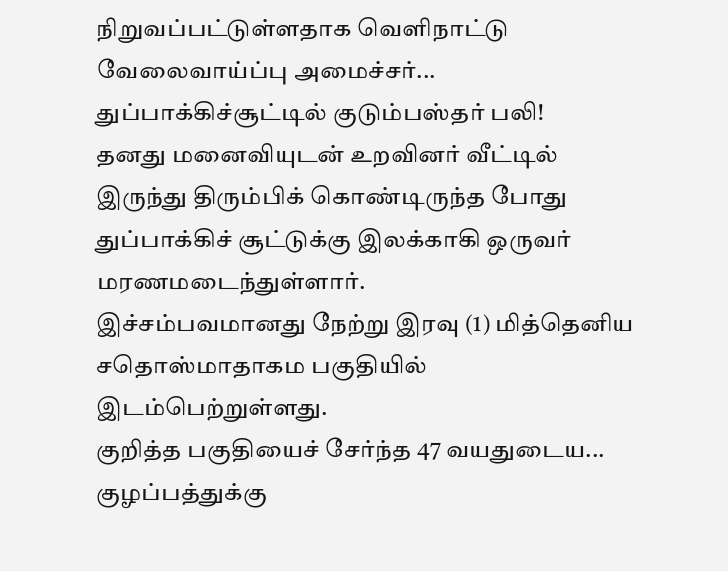நிறுவப்பட்டுள்ளதாக வெளிநாட்டு வேலைவாய்ப்பு அமைச்சர்...
துப்பாக்கிச்சூட்டில் குடும்பஸ்தர் பலி!
தனது மனைவியுடன் உறவினர் வீட்டில் இருந்து திரும்பிக் கொண்டிருந்த போது துப்பாக்கிச் சூட்டுக்கு இலக்காகி ஒருவர் மரணமடைந்துள்ளார்.
இச்சம்பவமானது நேற்று இரவு (1) மித்தெனிய சதொஸ்மாதாகம பகுதியில் இடம்பெற்றுள்ளது.
குறித்த பகுதியைச் சேர்ந்த 47 வயதுடைய...
குழப்பத்துக்கு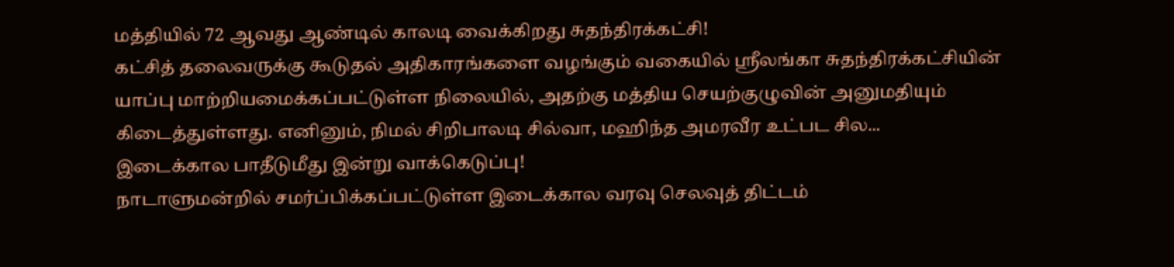மத்தியில் 72 ஆவது ஆண்டில் காலடி வைக்கிறது சுதந்திரக்கட்சி!
கட்சித் தலைவருக்கு கூடுதல் அதிகாரங்களை வழங்கும் வகையில் ஶ்ரீலங்கா சுதந்திரக்கட்சியின் யாப்பு மாற்றியமைக்கப்பட்டுள்ள நிலையில், அதற்கு மத்திய செயற்குழுவின் அனுமதியும் கிடைத்துள்ளது. எனினும், நிமல் சிறிபாலடி சில்வா, மஹிந்த அமரவீர உட்பட சில...
இடைக்கால பாதீடுமீது இன்று வாக்கெடுப்பு!
நாடாளுமன்றில் சமர்ப்பிக்கப்பட்டுள்ள இடைக்கால வரவு செலவுத் திட்டம்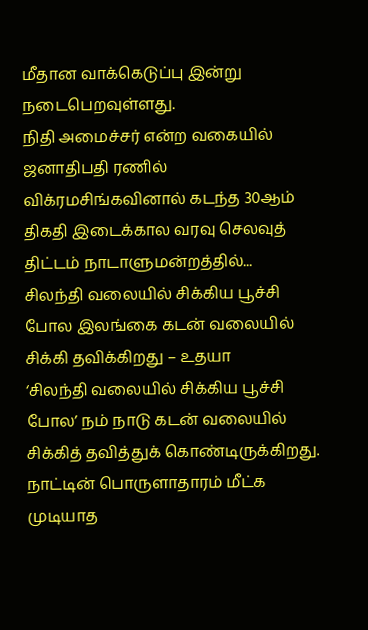மீதான வாக்கெடுப்பு இன்று நடைபெறவுள்ளது.
நிதி அமைச்சர் என்ற வகையில் ஜனாதிபதி ரணில் விக்ரமசிங்கவினால் கடந்த 30ஆம் திகதி இடைக்கால வரவு செலவுத் திட்டம் நாடாளுமன்றத்தில்...
சிலந்தி வலையில் சிக்கிய பூச்சி போல இலங்கை கடன் வலையில் சிக்கி தவிக்கிறது – உதயா
‘சிலந்தி வலையில் சிக்கிய பூச்சி போல’ நம் நாடு கடன் வலையில் சிக்கித் தவித்துக் கொண்டிருக்கிறது. நாட்டின் பொருளாதாரம் மீட்க முடியாத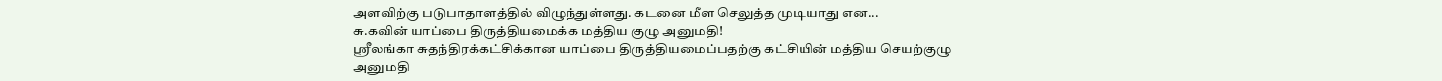அளவிற்கு படுபாதாளத்தில் விழுந்துள்ளது. கடனை மீள செலுத்த முடியாது என...
சு.கவின் யாப்பை திருத்தியமைக்க மத்திய குழு அனுமதி!
ஶ்ரீலங்கா சுதந்திரக்கட்சிக்கான யாப்பை திருத்தியமைப்பதற்கு கட்சியின் மத்திய செயற்குழு அனுமதி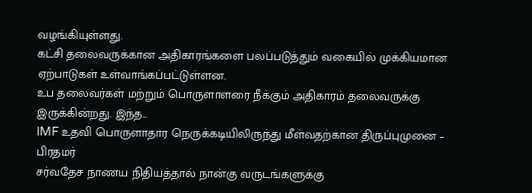வழங்கியுள்ளது.
கட்சி தலைவருக்கான அதிகாரங்களை பலப்படுத்தும் வகையில் முக்கியமான ஏற்பாடுகள் உள்வாங்கப்பட்டுள்ளன.
உப தலைவர்கள் மற்றும் பொருளாளரை நீக்கும் அதிகாரம் தலைவருக்கு இருக்கின்றது. இந்த...
IMF உதவி பொருளாதார நெருக்கடியிலிருந்து மீள்வதற்கான திருப்புமுனை – பிரதமர்
சர்வதேச நாணய நிதியத்தால் நான்கு வருடங்களுக்கு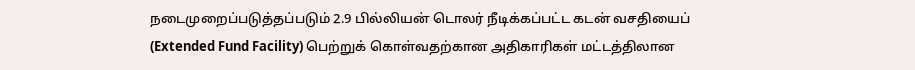நடைமுறைப்படுத்தப்படும் 2.9 பில்லியன் டொலர் நீடிக்கப்பட்ட கடன் வசதியைப் (Extended Fund Facility) பெற்றுக் கொள்வதற்கான அதிகாரிகள் மட்டத்திலான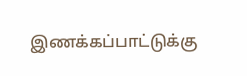இணக்கப்பாட்டுக்கு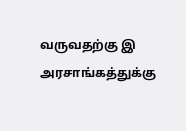வருவதற்கு இ அரசாங்கத்துக்கு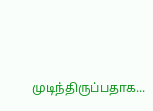முடிந்திருப்பதாக...